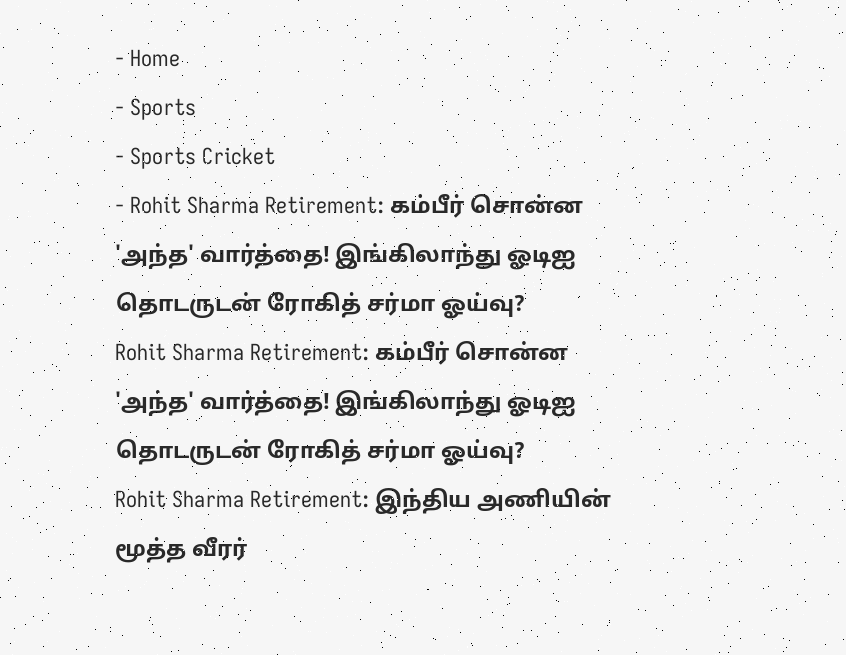- Home
- Sports
- Sports Cricket
- Rohit Sharma Retirement: கம்பீர் சொன்ன 'அந்த' வார்த்தை! இங்கிலாந்து ஓடிஐ தொடருடன் ரோகித் சர்மா ஓய்வு?
Rohit Sharma Retirement: கம்பீர் சொன்ன 'அந்த' வார்த்தை! இங்கிலாந்து ஓடிஐ தொடருடன் ரோகித் சர்மா ஓய்வு?
Rohit Sharma Retirement: இந்திய அணியின் மூத்த வீரர்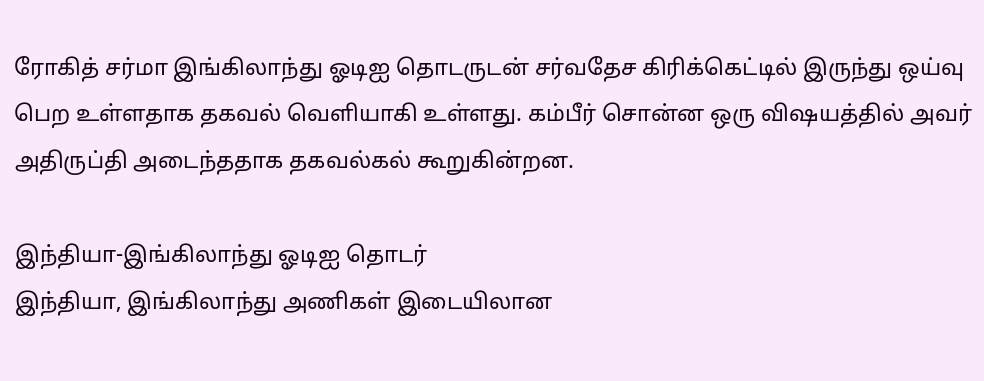ரோகித் சர்மா இங்கிலாந்து ஓடிஐ தொடருடன் சர்வதேச கிரிக்கெட்டில் இருந்து ஒய்வு பெற உள்ளதாக தகவல் வெளியாகி உள்ளது. கம்பீர் சொன்ன ஒரு விஷயத்தில் அவர் அதிருப்தி அடைந்ததாக தகவல்கல் கூறுகின்றன.

இந்தியா-இங்கிலாந்து ஓடிஐ தொடர்
இந்தியா, இங்கிலாந்து அணிகள் இடையிலான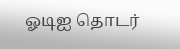ஓடிஐ தொடர்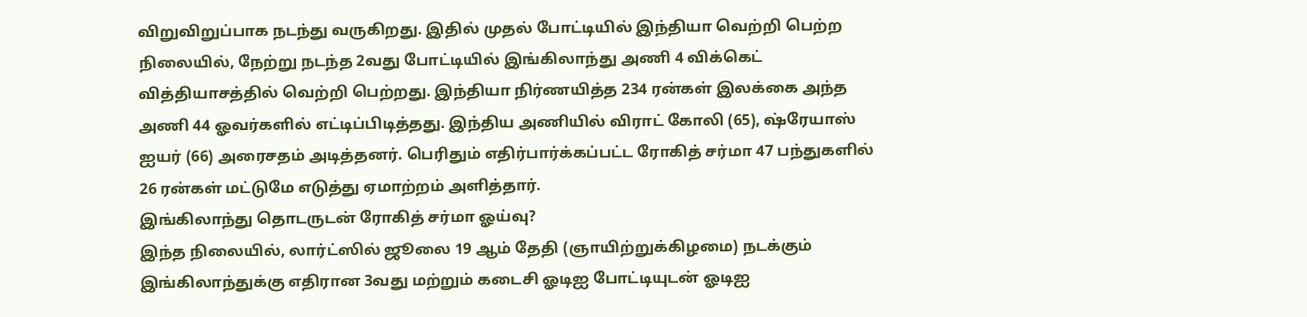விறுவிறுப்பாக நடந்து வருகிறது. இதில் முதல் போட்டியில் இந்தியா வெற்றி பெற்ற நிலையில், நேற்று நடந்த 2வது போட்டியில் இங்கிலாந்து அணி 4 விக்கெட் வித்தியாசத்தில் வெற்றி பெற்றது. இந்தியா நிர்ணயித்த 234 ரன்கள் இலக்கை அந்த அணி 44 ஓவர்களில் எட்டிப்பிடித்தது. இந்திய அணியில் விராட் கோலி (65), ஷ்ரேயாஸ் ஐயர் (66) அரைசதம் அடித்தனர். பெரிதும் எதிர்பார்க்கப்பட்ட ரோகித் சர்மா 47 பந்துகளில் 26 ரன்கள் மட்டுமே எடுத்து ஏமாற்றம் அளித்தார்.
இங்கிலாந்து தொடருடன் ரோகித் சர்மா ஓய்வு?
இந்த நிலையில், லார்ட்ஸில் ஜூலை 19 ஆம் தேதி (ஞாயிற்றுக்கிழமை) நடக்கும் இங்கிலாந்துக்கு எதிரான 3வது மற்றும் கடைசி ஓடிஐ போட்டியுடன் ஓடிஐ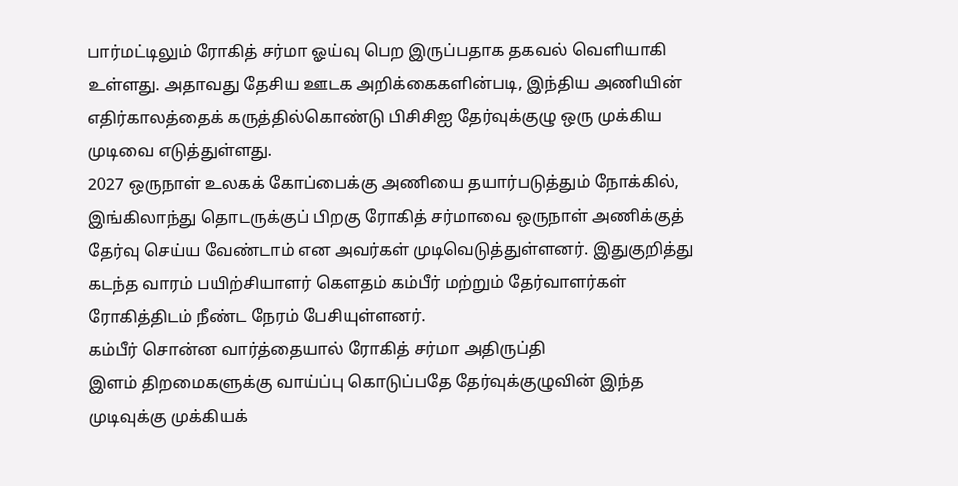பார்மட்டிலும் ரோகித் சர்மா ஓய்வு பெற இருப்பதாக தகவல் வெளியாகி உள்ளது. அதாவது தேசிய ஊடக அறிக்கைகளின்படி, இந்திய அணியின் எதிர்காலத்தைக் கருத்தில்கொண்டு பிசிசிஐ தேர்வுக்குழு ஒரு முக்கிய முடிவை எடுத்துள்ளது.
2027 ஒருநாள் உலகக் கோப்பைக்கு அணியை தயார்படுத்தும் நோக்கில், இங்கிலாந்து தொடருக்குப் பிறகு ரோகித் சர்மாவை ஒருநாள் அணிக்குத் தேர்வு செய்ய வேண்டாம் என அவர்கள் முடிவெடுத்துள்ளனர். இதுகுறித்து கடந்த வாரம் பயிற்சியாளர் கௌதம் கம்பீர் மற்றும் தேர்வாளர்கள் ரோகித்திடம் நீண்ட நேரம் பேசியுள்ளனர்.
கம்பீர் சொன்ன வார்த்தையால் ரோகித் சர்மா அதிருப்தி
இளம் திறமைகளுக்கு வாய்ப்பு கொடுப்பதே தேர்வுக்குழுவின் இந்த முடிவுக்கு முக்கியக்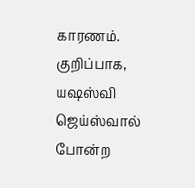காரணம். குறிப்பாக, யஷஸ்வி ஜெய்ஸ்வால் போன்ற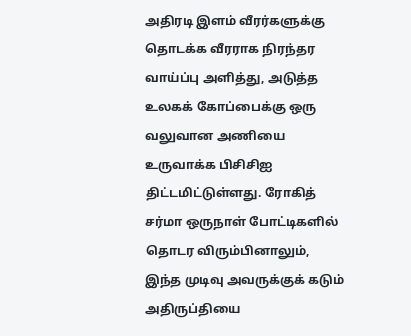அதிரடி இளம் வீரர்களுக்கு தொடக்க வீரராக நிரந்தர வாய்ப்பு அளித்து, அடுத்த உலகக் கோப்பைக்கு ஒரு வலுவான அணியை உருவாக்க பிசிசிஐ திட்டமிட்டுள்ளது. ரோகித் சர்மா ஒருநாள் போட்டிகளில் தொடர விரும்பினாலும், இந்த முடிவு அவருக்குக் கடும் அதிருப்தியை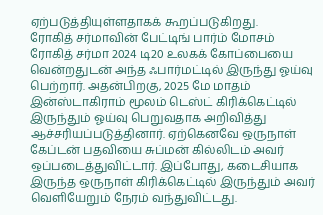ஏற்படுத்தியுள்ளதாகக் கூறப்படுகிறது.
ரோகித் சர்மாவின் பேட்டிங் பார்ம் மோசம்
ரோகித் சர்மா 2024 டி20 உலகக் கோப்பையை வென்றதுடன் அந்த ஃபார்மட்டில் இருந்து ஓய்வு பெற்றார். அதன்பிறகு, 2025 மே மாதம் இன்ஸ்டாகிராம் மூலம் டெஸ்ட் கிரிக்கெட்டில் இருந்தும் ஓய்வு பெறுவதாக அறிவித்து ஆச்சரியப்படுத்தினார். ஏற்கெனவே ஒருநாள் கேப்டன் பதவியை சுப்மன் கில்லிடம் அவர் ஒப்படைத்துவிட்டார். இப்போது, கடைசியாக இருந்த ஒருநாள் கிரிக்கெட்டில் இருந்தும் அவர் வெளியேறும் நேரம் வந்துவிட்டது.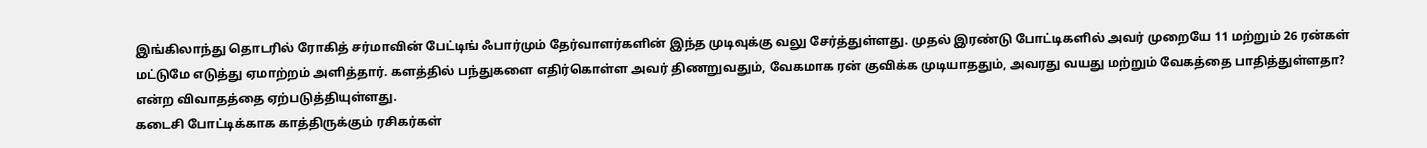இங்கிலாந்து தொடரில் ரோகித் சர்மாவின் பேட்டிங் ஃபார்மும் தேர்வாளர்களின் இந்த முடிவுக்கு வலு சேர்த்துள்ளது. முதல் இரண்டு போட்டிகளில் அவர் முறையே 11 மற்றும் 26 ரன்கள் மட்டுமே எடுத்து ஏமாற்றம் அளித்தார். களத்தில் பந்துகளை எதிர்கொள்ள அவர் திணறுவதும், வேகமாக ரன் குவிக்க முடியாததும், அவரது வயது மற்றும் வேகத்தை பாதித்துள்ளதா? என்ற விவாதத்தை ஏற்படுத்தியுள்ளது.
கடைசி போட்டிக்காக காத்திருக்கும் ரசிகர்கள்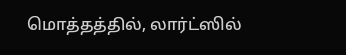மொத்தத்தில், லார்ட்ஸில்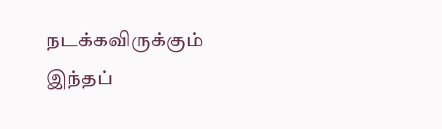நடக்கவிருக்கும் இந்தப்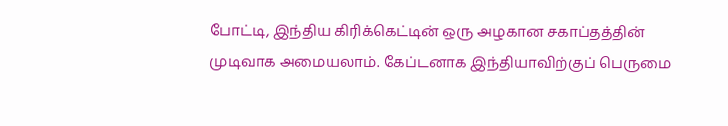போட்டி, இந்திய கிரிக்கெட்டின் ஒரு அழகான சகாப்தத்தின் முடிவாக அமையலாம். கேப்டனாக இந்தியாவிற்குப் பெருமை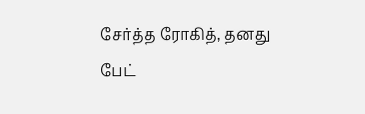சேர்த்த ரோகித், தனது பேட்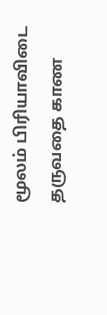மூலம் பிரியாவிடை தருவதை காண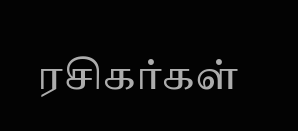ரசிகர்கள்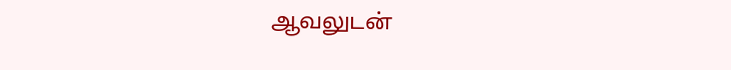ஆவலுடன்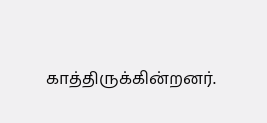காத்திருக்கின்றனர்.